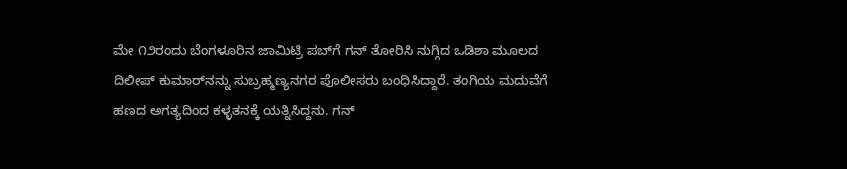ಮೇ ೧೨ರಂದು ಬೆಂಗಳೂರಿನ ಜಾಮಿಟ್ರಿ ಪಬ್‌ಗೆ ಗನ್ ತೋರಿಸಿ ನುಗ್ಗಿದ ಒಡಿಶಾ ಮೂಲದ ದಿಲೀಪ್ ಕುಮಾರ್‌ನನ್ನು ಸುಬ್ರಹ್ಮಣ್ಯನಗರ ಪೊಲೀಸರು ಬಂಧಿಸಿದ್ದಾರೆ. ತಂಗಿಯ ಮದುವೆಗೆ ಹಣದ ಅಗತ್ಯದಿಂದ ಕಳ್ಳತನಕ್ಕೆ ಯತ್ನಿಸಿದ್ದನು. ಗನ್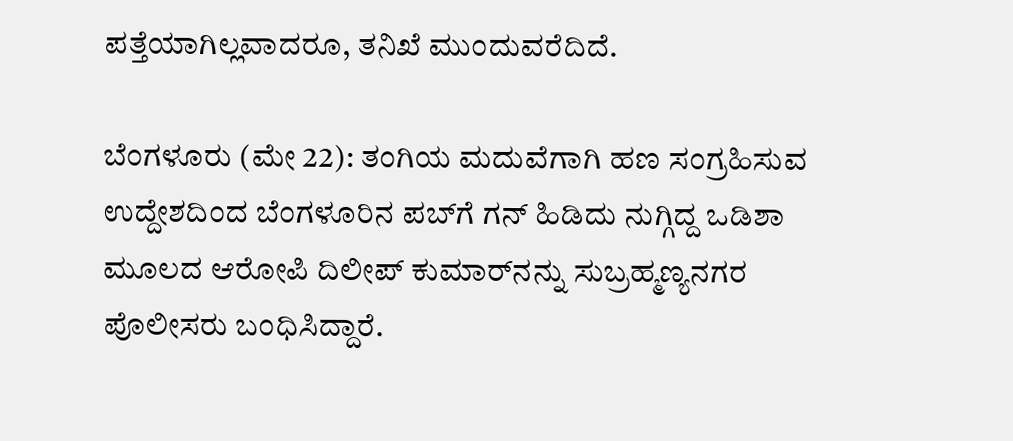ಪತ್ತೆಯಾಗಿಲ್ಲವಾದರೂ, ತನಿಖೆ ಮುಂದುವರೆದಿದೆ.

ಬೆಂಗಳೂರು (ಮೇ 22): ತಂಗಿಯ ಮದುವೆಗಾಗಿ ಹಣ ಸಂಗ್ರಹಿಸುವ ಉದ್ದೇಶದಿಂದ ಬೆಂಗಳೂರಿನ ಪಬ್‌ಗೆ ಗನ್ ಹಿಡಿದು ನುಗ್ಗಿದ್ದ ಒಡಿಶಾ ಮೂಲದ ಆರೋಪಿ ದಿಲೀಪ್ ಕುಮಾರ್‌ನನ್ನು ಸುಬ್ರಹ್ಮಣ್ಯನಗರ ಪೊಲೀಸರು ಬಂಧಿಸಿದ್ದಾರೆ.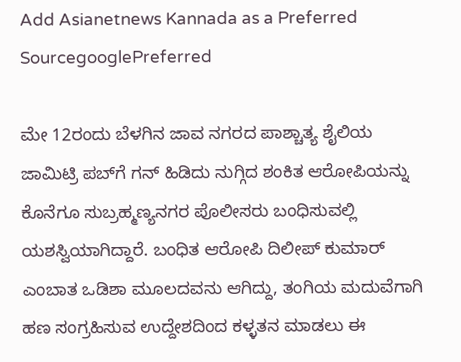Add Asianetnews Kannada as a Preferred SourcegooglePreferred

ಮೇ 12ರಂದು ಬೆಳಗಿನ ಜಾವ ನಗರದ ಪಾಶ್ಚಾತ್ಯ ಶೈಲಿಯ ಜಾಮಿಟ್ರಿ ಪಬ್‌ಗೆ ಗನ್ ಹಿಡಿದು ನುಗ್ಗಿದ ಶಂಕಿತ ಆರೋಪಿಯನ್ನು ಕೊನೆಗೂ ಸುಬ್ರಹ್ಮಣ್ಯನಗರ ಪೊಲೀಸರು ಬಂಧಿಸುವಲ್ಲಿ ಯಶಸ್ವಿಯಾಗಿದ್ದಾರೆ. ಬಂಧಿತ ಆರೋಪಿ ದಿಲೀಪ್ ಕುಮಾರ್ ಎಂಬಾತ ಒಡಿಶಾ ಮೂಲದವನು ಆಗಿದ್ದು, ತಂಗಿಯ ಮದುವೆಗಾಗಿ ಹಣ ಸಂಗ್ರಹಿಸುವ ಉದ್ದೇಶದಿಂದ ಕಳ್ಳತನ ಮಾಡಲು ಈ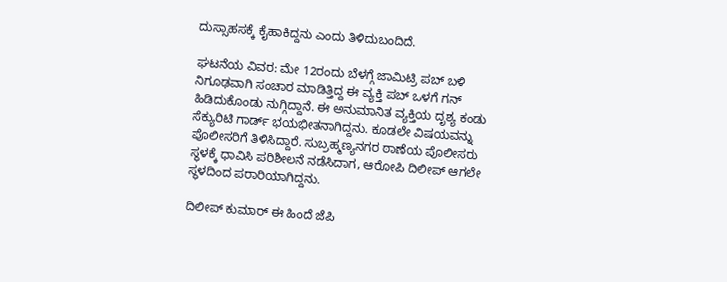ದುಸ್ಸಾಹಸಕ್ಕೆ ಕೈಹಾಕಿದ್ದನು ಎಂದು ತಿಳಿದುಬಂದಿದೆ.

ಘಟನೆಯ ವಿವರ: ಮೇ 12ರಂದು ಬೆಳಗ್ಗೆ ಜಾಮಿಟ್ರಿ ಪಬ್ ಬಳಿ ನಿಗೂಢವಾಗಿ ಸಂಚಾರ ಮಾಡಿತ್ತಿದ್ದ ಈ ವ್ಯಕ್ತಿ ಪಬ್‌ ಒಳಗೆ ಗನ್ ಹಿಡಿದುಕೊಂಡು ನುಗ್ಗಿದ್ದಾನೆ. ಈ ಅನುಮಾನಿತ ವ್ಯಕ್ತಿಯ ದೃಶ್ಯ ಕಂಡು ಸೆಕ್ಯುರಿಟಿ ಗಾರ್ಡ್ ಭಯಭೀತನಾಗಿದ್ದನು. ಕೂಡಲೇ ವಿಷಯವನ್ನು ಪೊಲೀಸರಿಗೆ ತಿಳಿಸಿದ್ದಾರೆ. ಸುಬ್ರಹ್ಮಣ್ಯನಗರ ಠಾಣೆಯ ಪೊಲೀಸರು ಸ್ಥಳಕ್ಕೆ ಧಾವಿಸಿ ಪರಿಶೀಲನೆ ನಡೆಸಿದಾಗ, ಆರೋಪಿ ದಿಲೀಪ್ ಆಗಲೇ ಸ್ಥಳದಿಂದ ಪರಾರಿಯಾಗಿದ್ದನು.

ದಿಲೀಪ್ ಕುಮಾರ್ ಈ ಹಿಂದೆ ಜೆಪಿ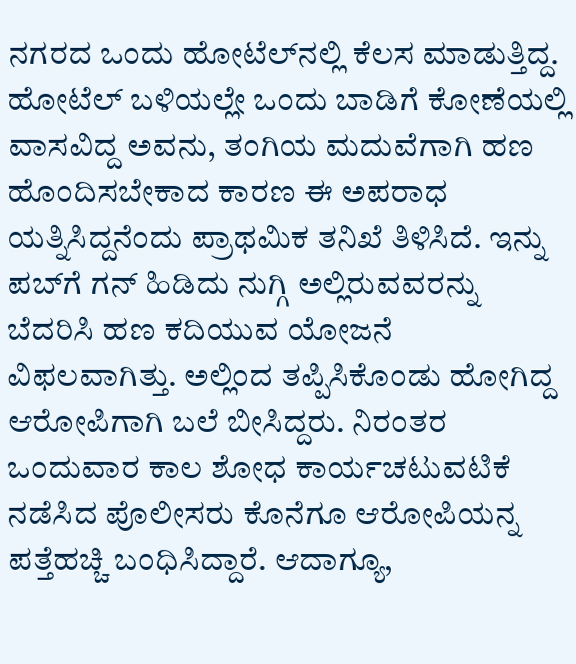ನಗರದ ಒಂದು ಹೋಟೆಲ್‌ನಲ್ಲಿ ಕೆಲಸ ಮಾಡುತ್ತಿದ್ದ. ಹೋಟೆಲ್ ಬಳಿಯಲ್ಲೇ ಒಂದು ಬಾಡಿಗೆ ಕೋಣೆಯಲ್ಲಿ ವಾಸವಿದ್ದ ಅವನು, ತಂಗಿಯ ಮದುವೆಗಾಗಿ ಹಣ ಹೊಂದಿಸಬೇಕಾದ ಕಾರಣ ಈ ಅಪರಾಧ ಯತ್ನಿಸಿದ್ದನೆಂದು ಪ್ರಾಥಮಿಕ ತನಿಖೆ ತಿಳಿಸಿದೆ. ಇನ್ನು ಪಬ್‌ಗೆ ಗನ್ ಹಿಡಿದು ನುಗ್ಗಿ ಅಲ್ಲಿರುವವರನ್ನು ಬೆದರಿಸಿ ಹಣ ಕದಿಯುವ ಯೋಜನೆ ವಿಫಲವಾಗಿತ್ತು. ಅಲ್ಲಿಂದ ತಪ್ಪಿಸಿಕೊಂಡು ಹೋಗಿದ್ದ ಆರೋಪಿಗಾಗಿ ಬಲೆ ಬೀಸಿದ್ದರು. ನಿರಂತರ ಒಂದುವಾರ ಕಾಲ ಶೋಧ ಕಾರ್ಯಚಟುವಟಿಕೆ ನಡೆಸಿದ ಪೊಲೀಸರು ಕೊನೆಗೂ ಆರೋಪಿಯನ್ನ ಪತ್ತೆಹಚ್ಚಿ ಬಂಧಿಸಿದ್ದಾರೆ. ಆದಾಗ್ಯೂ,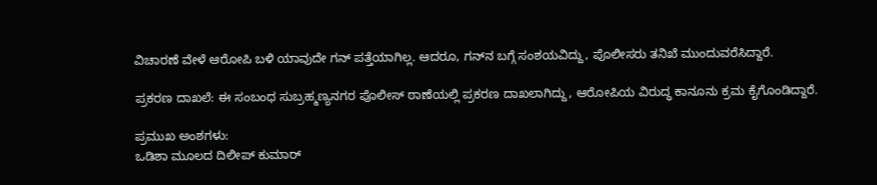ವಿಚಾರಣೆ ವೇಳೆ ಆರೋಪಿ ಬಳಿ ಯಾವುದೇ ಗನ್ ಪತ್ತೆಯಾಗಿಲ್ಲ. ಆದರೂ, ಗನ್‌ನ ಬಗ್ಗೆ ಸಂಶಯವಿದ್ದು, ಪೊಲೀಸರು ತನಿಖೆ ಮುಂದುವರೆಸಿದ್ದಾರೆ.

ಪ್ರಕರಣ ದಾಖಲೆ: ಈ ಸಂಬಂಧ ಸುಬ್ರಹ್ಮಣ್ಯನಗರ ಪೊಲೀಸ್ ಠಾಣೆಯಲ್ಲಿ ಪ್ರಕರಣ ದಾಖಲಾಗಿದ್ದು, ಆರೋಪಿಯ ವಿರುದ್ಧ ಕಾನೂನು ಕ್ರಮ ಕೈಗೊಂಡಿದ್ದಾರೆ.

ಪ್ರಮುಖ ಅಂಶಗಳು:
ಒಡಿಶಾ ಮೂಲದ ದಿಲೀಪ್ ಕುಮಾರ್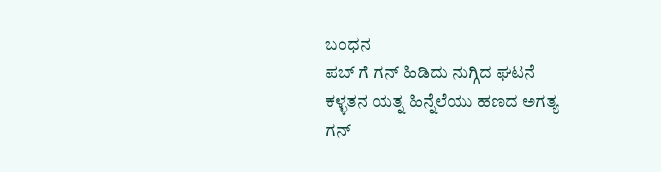ಬಂಧನ
ಪಬ್ ಗೆ ಗನ್ ಹಿಡಿದು ನುಗ್ಗಿದ ಘಟನೆ
ಕಳ್ಳತನ ಯತ್ನ ಹಿನ್ನೆಲೆಯು ಹಣದ ಅಗತ್ಯ
ಗನ್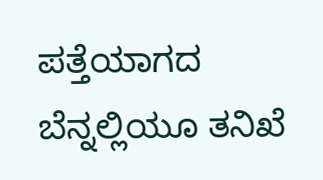ಪತ್ತೆಯಾಗದ ಬೆನ್ನಲ್ಲಿಯೂ ತನಿಖೆ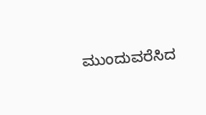ಮುಂದುವರೆಸಿದ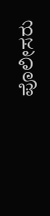ಪೊಲೀಸರು